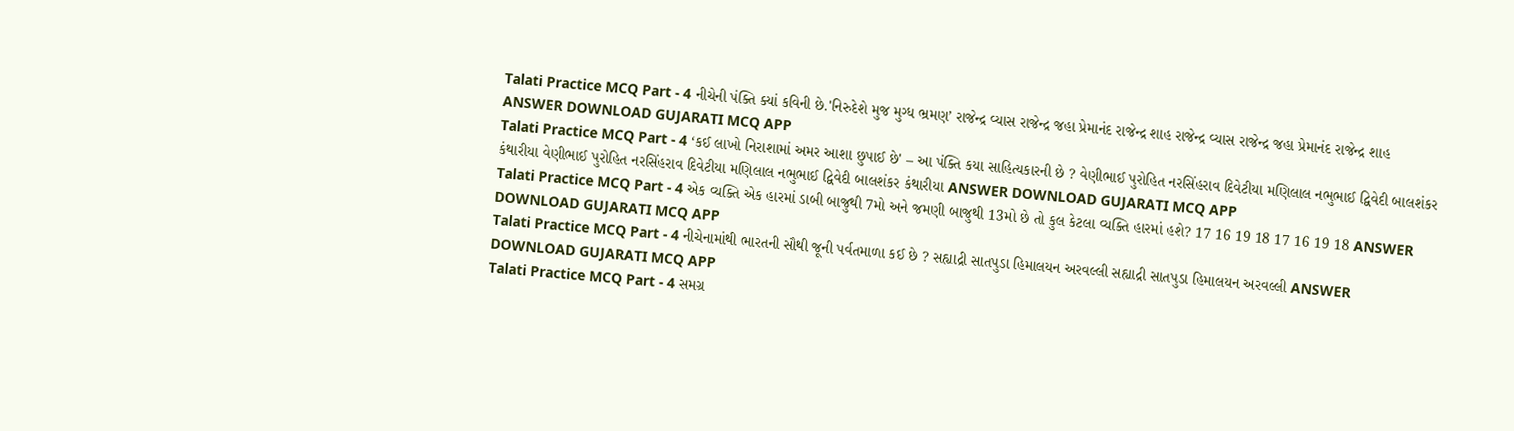Talati Practice MCQ Part - 4 નીચેની પંક્તિ ક્યાં કવિની છે.'નિરુદેશે મુજ મુગ્ધ ભ્રમણ’ રાજેન્દ્ર વ્યાસ રાજેન્દ્ર જહા પ્રેમાનંદ રાજેન્દ્ર શાહ રાજેન્દ્ર વ્યાસ રાજેન્દ્ર જહા પ્રેમાનંદ રાજેન્દ્ર શાહ ANSWER DOWNLOAD GUJARATI MCQ APP
Talati Practice MCQ Part - 4 ‘કઈ લાખો નિરાશામાં અમર આશા છુપાઈ છે' – આ પંક્તિ કયા સાહિત્યકારની છે ? વેણીભાઈ પુરોહિત નરસિંહરાવ દિવેટીયા મણિલાલ નભુભાઈ દ્વિવેદી બાલશંકર કંથારીયા વેણીભાઈ પુરોહિત નરસિંહરાવ દિવેટીયા મણિલાલ નભુભાઈ દ્વિવેદી બાલશંકર કંથારીયા ANSWER DOWNLOAD GUJARATI MCQ APP
Talati Practice MCQ Part - 4 એક વ્યક્તિ એક હારમાં ડાબી બાજુથી 7મો અને જમણી બાજુથી 13મો છે તો કુલ કેટલા વ્યક્તિ હારમાં હશે? 17 16 19 18 17 16 19 18 ANSWER DOWNLOAD GUJARATI MCQ APP
Talati Practice MCQ Part - 4 નીચેનામાંથી ભારતની સૌથી જૂની પર્વતમાળા કઈ છે ? સહ્યાદ્રી સાતપુડા હિમાલયન અરવલ્લી સહ્યાદ્રી સાતપુડા હિમાલયન અરવલ્લી ANSWER DOWNLOAD GUJARATI MCQ APP
Talati Practice MCQ Part - 4 સમગ્ર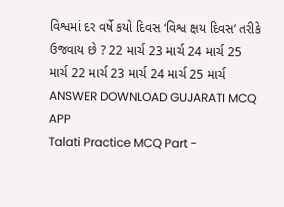વિશ્વમાં દર વર્ષે કયો દિવસ ‘વિશ્વ ક્ષય દિવસ’ તરીકે ઉજવાય છે ? 22 માર્ચ 23 માર્ચ 24 માર્ચ 25 માર્ચ 22 માર્ચ 23 માર્ચ 24 માર્ચ 25 માર્ચ ANSWER DOWNLOAD GUJARATI MCQ APP
Talati Practice MCQ Part -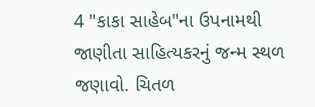4 "કાકા સાહેબ"ના ઉપનામથી જાણીતા સાહિત્યકરનું જન્મ સ્થળ જણાવો. ચિતળ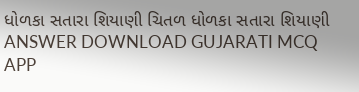ધોળકા સતારા શિયાણી ચિતળ ધોળકા સતારા શિયાણી ANSWER DOWNLOAD GUJARATI MCQ APP